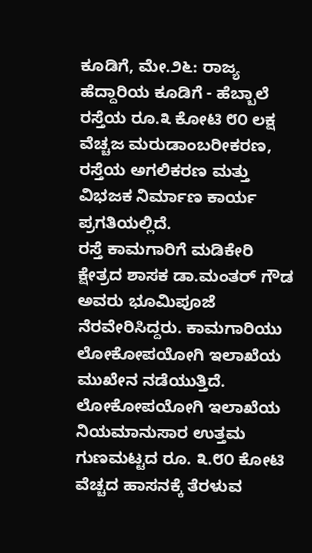ಕೂಡಿಗೆ, ಮೇ.೨೬: ರಾಜ್ಯ ಹೆದ್ದಾರಿಯ ಕೂಡಿಗೆ - ಹೆಬ್ಬಾಲೆ ರಸ್ತೆಯ ರೂ.೩ ಕೋಟಿ ೮೦ ಲಕ್ಷ ವೆಚ್ಚಜ ಮರುಡಾಂಬರೀಕರಣ, ರಸ್ತೆಯ ಅಗಲಿಕರಣ ಮತ್ತು ವಿಭಜಕ ನಿರ್ಮಾಣ ಕಾರ್ಯ ಪ್ರಗತಿಯಲ್ಲಿದೆ.
ರಸ್ತೆ ಕಾಮಗಾರಿಗೆ ಮಡಿಕೇರಿ ಕ್ಷೇತ್ರದ ಶಾಸಕ ಡಾ.ಮಂತರ್ ಗೌಡ ಅವರು ಭೂಮಿಪೂಜೆ ನೆರವೇರಿಸಿದ್ದರು. ಕಾಮಗಾರಿಯು ಲೋಕೋಪಯೋಗಿ ಇಲಾಖೆಯ ಮುಖೇನ ನಡೆಯುತ್ತಿದೆ. ಲೋಕೋಪಯೋಗಿ ಇಲಾಖೆಯ ನಿಯಮಾನುಸಾರ ಉತ್ತಮ ಗುಣಮಟ್ಟದ ರೂ. ೩.೮೦ ಕೋಟಿ ವೆಚ್ಚದ ಹಾಸನಕ್ಕೆ ತೆರಳುವ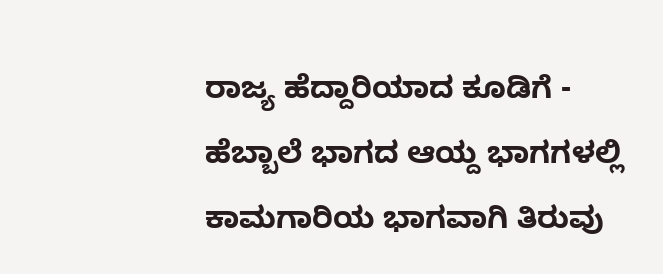ರಾಜ್ಯ ಹೆದ್ದಾರಿಯಾದ ಕೂಡಿಗೆ - ಹೆಬ್ಬಾಲೆ ಭಾಗದ ಆಯ್ದ ಭಾಗಗಳಲ್ಲಿ ಕಾಮಗಾರಿಯ ಭಾಗವಾಗಿ ತಿರುವು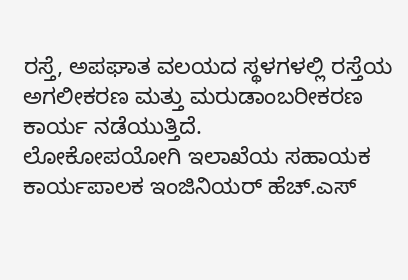ರಸ್ತೆ, ಅಪಘಾತ ವಲಯದ ಸ್ಥಳಗಳಲ್ಲಿ ರಸ್ತೆಯ ಅಗಲೀಕರಣ ಮತ್ತು ಮರುಡಾಂಬರೀಕರಣ ಕಾರ್ಯ ನಡೆಯುತ್ತಿದೆ.
ಲೋಕೋಪಯೋಗಿ ಇಲಾಖೆಯ ಸಹಾಯಕ ಕಾರ್ಯಪಾಲಕ ಇಂಜಿನಿಯರ್ ಹೆಚ್.ಎಸ್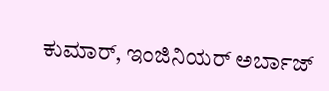ಕುಮಾರ್, ಇಂಜಿನಿಯರ್ ಅರ್ಬಾಜ್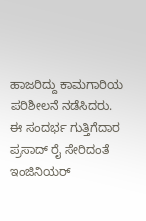ಹಾಜರಿದ್ದು ಕಾಮಗಾರಿಯ ಪರಿಶೀಲನೆ ನಡೆಸಿದರು. ಈ ಸಂದರ್ಭ ಗುತ್ತಿಗೆದಾರ ಪ್ರಸಾದ್ ರೈ ಸೇರಿದಂತೆ ಇಂಜಿನಿಯರ್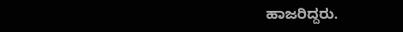ಹಾಜರಿದ್ದರು.